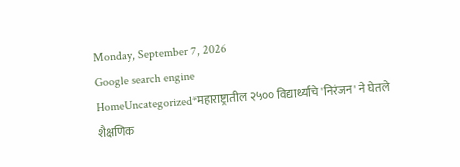Monday, September 7, 2026
Google search engine
HomeUncategorized*महाराष्ट्रातील २५०० विद्यार्थ्यांचे 'निरंजन' ने घेतले शैक्षणिक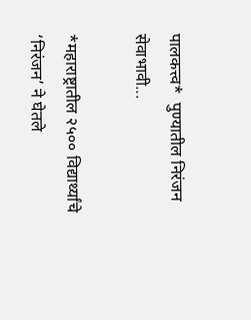पालकत्त्व*  पुण्यातील निरंजन सेवाभावी...

*महाराष्ट्रातील २५०० विद्यार्थ्यांचे ‘निरंजन’ ने घेतले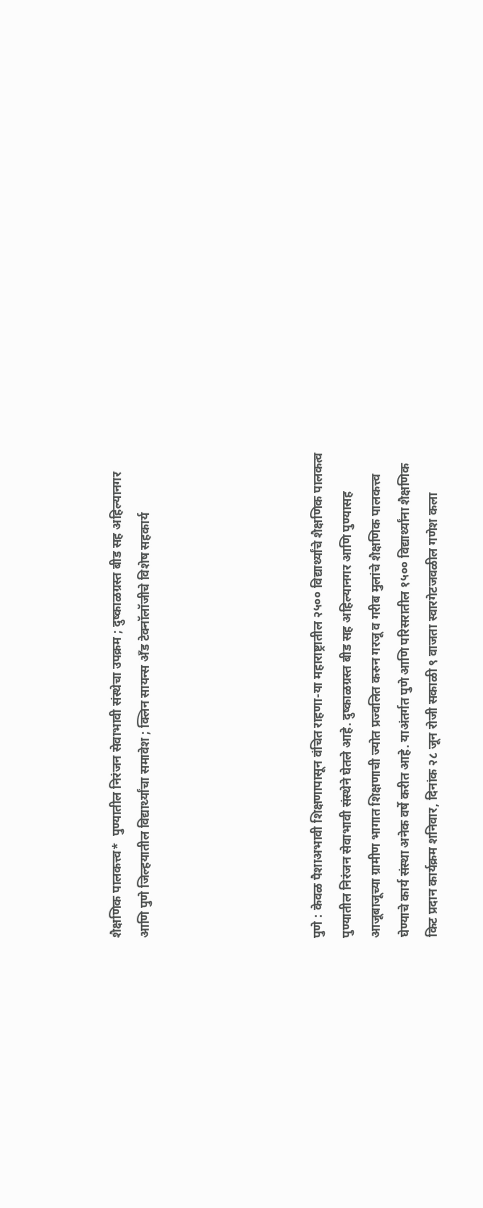शैक्षणिक पालकत्त्व*  पुण्यातील निरंजन सेवाभावी संस्थेचा उपक्रम ; दुष्काळग्रस्त बीड सह अहिल्यानगर आणि पुणे जिल्हयातील विद्यार्थ्यांचा समावेश ; क्लिन सायन्स अ‍ँड टेक्नॉलॉजीचे विशेष सहकार्य





पुणे : केवळ पैशाअभावी शिक्षणापासून वंचित राहणा-या महाराष्ट्रातील २५०० विद्यार्थ्यांचे शैक्षणिक पालकत्व पुण्यातील निरंजन सेवाभावी संस्थेने घेतले आहे. दुष्काळग्रस्त बीड सह अहिल्यानगर आणि पुण्यासह आजूबाजूच्या ग्रामीण भागात शिक्षणाची ज्योत प्रज्वलित करुन गरजू व गरीब मुलांचे शैक्षणिक पालकत्त्व घेण्याचे कार्य संस्था अनेक वर्षे करीत आहे. याअंतर्गत पुणे आणि परिसरातील १५०० विद्यार्थ्यांना शैक्षणिक किट प्रदान कार्यक्रम शनिवार, दिनांक २८ जून रोजी सकाळी ९ वाजता स्वारगेटजवळील गणेश कला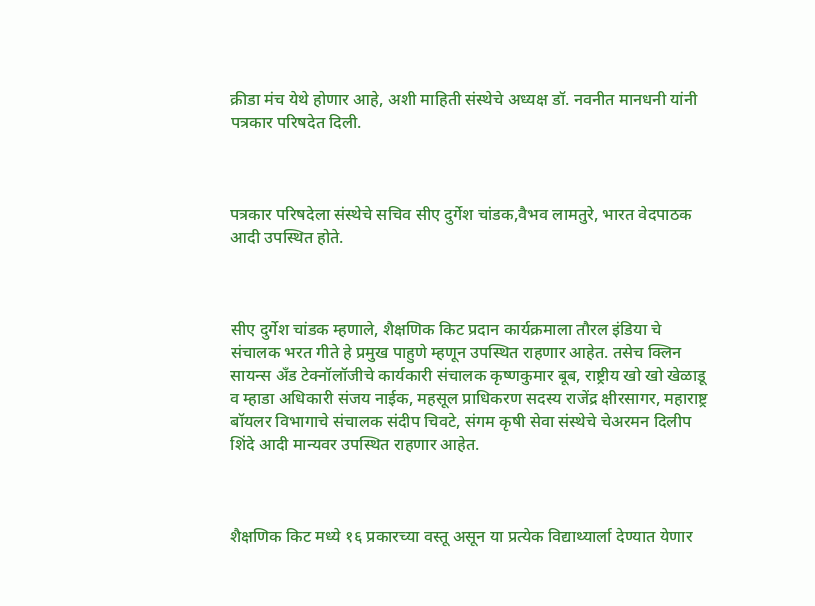क्रीडा मंच येथे होणार आहे, अशी माहिती संस्थेचे अध्यक्ष डॉ. नवनीत मानधनी यांनी पत्रकार परिषदेत दिली.



पत्रकार परिषदेला संस्थेचे सचिव सीए दुर्गेश चांडक,वैभव लामतुरे, भारत वेदपाठक आदी उपस्थित होते.



सीए दुर्गेश चांडक म्हणाले, शैक्षणिक किट प्रदान कार्यक्रमाला तौरल इंडिया चे संचालक भरत गीते हे प्रमुख पाहुणे म्हणून उपस्थित राहणार आहेत. तसेच क्लिन सायन्स अ‍ँड टेक्नॉलॉजीचे कार्यकारी संचालक कृष्णकुमार बूब, राष्ट्रीय खो खो खेळाडू व म्हाडा अधिकारी संजय नाईक, महसूल प्राधिकरण सदस्य राजेंद्र क्षीरसागर, महाराष्ट्र बॉयलर विभागाचे संचालक संदीप चिवटे, संगम कृषी सेवा संस्थेचे चेअरमन दिलीप शिंदे आदी मान्यवर उपस्थित राहणार आहेत.



शैक्षणिक किट मध्ये १६ प्रकारच्या वस्तू असून या प्रत्येक विद्याथ्यार्ला देण्यात येणार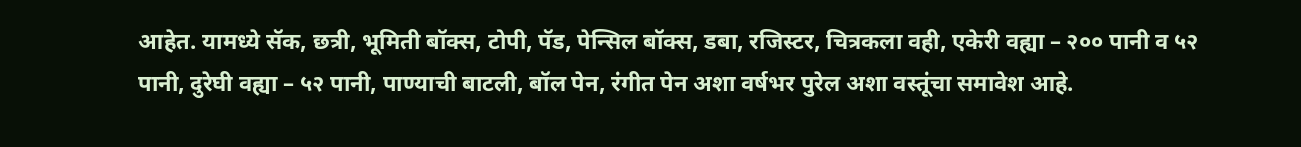आहेत. यामध्ये सॅक, छत्री, भूमिती बॉक्स, टोपी, पॅड, पेन्सिल बॉक्स, डबा, रजिस्टर, चित्रकला वही, एकेरी वह्या – २०० पानी व ५२ पानी, दुरेघी वह्या – ५२ पानी, पाण्याची बाटली, बॉल पेन, रंगीत पेन अशा वर्षभर पुरेल अशा वस्तूंचा समावेश आहे.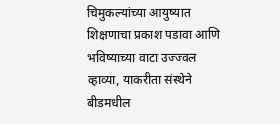चिमुकल्यांच्या आयुष्यात शिक्षणाचा प्रकाश पडावा आणि भविष्याच्या वाटा उज्ज्वल व्हाव्या, याकरीता संस्थेने बीडमधील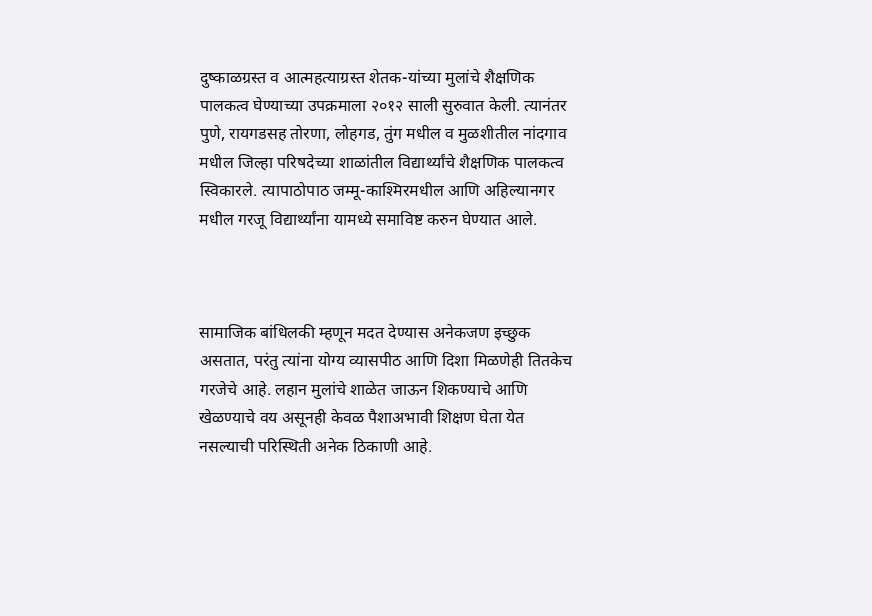दुष्काळग्रस्त व आत्महत्याग्रस्त शेतक-यांच्या मुलांचे शैक्षणिक पालकत्व घेण्याच्या उपक्रमाला २०१२ साली सुरुवात केली. त्यानंतर पुणे, रायगडसह तोरणा, लोहगड, तुंग मधील व मुळशीतील नांदगाव मधील जिल्हा परिषदेच्या शाळांतील विद्यार्थ्यांचे शैक्षणिक पालकत्व स्विकारले. त्यापाठोपाठ जम्मू-काश्मिरमधील आणि अहिल्यानगर मधील गरजू विद्यार्थ्यांना यामध्ये समाविष्ट करुन घेण्यात आले.



सामाजिक बांधिलकी म्हणून मदत देण्यास अनेकजण इच्छुक असतात, परंतु त्यांना योग्य व्यासपीठ आणि दिशा मिळणेही तितकेच गरजेचे आहे. लहान मुलांचे शाळेत जाऊन शिकण्याचे आणि खेळण्याचे वय असूनही केवळ पैशाअभावी शिक्षण घेता येत नसल्याची परिस्थिती अनेक ठिकाणी आहे.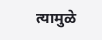त्यामुळे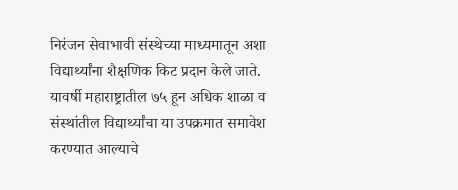निरंजन सेवाभावी संस्थेच्या माध्यमातून अशा विद्यार्थ्यांना शैक्षणिक किट प्रदान केले जाते. यावर्षी महाराष्ट्रातील ७५ हून अधिक शाळा व संस्थांतील विद्यार्थ्यांचा या उपक्रमात समावेश करण्यात आल्याचे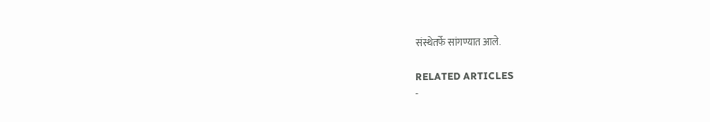संस्थेतर्फे सांगण्यात आले.

RELATED ARTICLES
-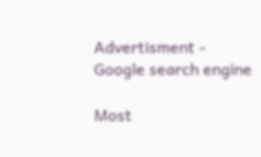Advertisment -
Google search engine

Most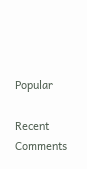Popular

Recent Comments